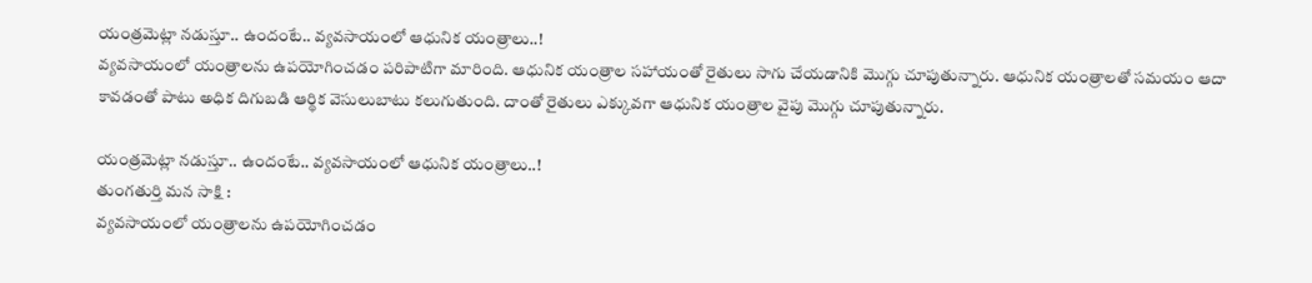యంత్రమెట్లా నడుస్తూ.. ఉందంటే.. వ్యవసాయంలో ఆధునిక యంత్రాలు..!
వ్యవసాయంలో యంత్రాలను ఉపయోగించడం పరిపాటిగా మారింది. ఆధునిక యంత్రాల సహాయంతో రైతులు సాగు చేయడానికి మొగ్గు చూపుతున్నారు. ఆధునిక యంత్రాలతో సమయం ఆదా కావడంతో పాటు అధిక దిగుబడి ఆర్థిక వెసులుబాటు కలుగుతుంది. దాంతో రైతులు ఎక్కువగా ఆధునిక యంత్రాల వైపు మొగ్గు చూపుతున్నారు.

యంత్రమెట్లా నడుస్తూ.. ఉందంటే.. వ్యవసాయంలో ఆధునిక యంత్రాలు..!
తుంగతుర్తి మన సాక్షి :
వ్యవసాయంలో యంత్రాలను ఉపయోగించడం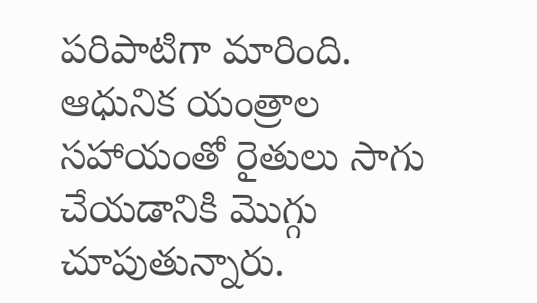పరిపాటిగా మారింది. ఆధునిక యంత్రాల సహాయంతో రైతులు సాగు చేయడానికి మొగ్గు చూపుతున్నారు.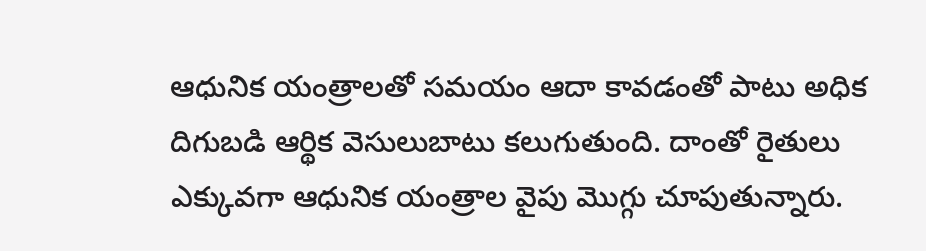ఆధునిక యంత్రాలతో సమయం ఆదా కావడంతో పాటు అధిక దిగుబడి ఆర్థిక వెసులుబాటు కలుగుతుంది. దాంతో రైతులు ఎక్కువగా ఆధునిక యంత్రాల వైపు మొగ్గు చూపుతున్నారు.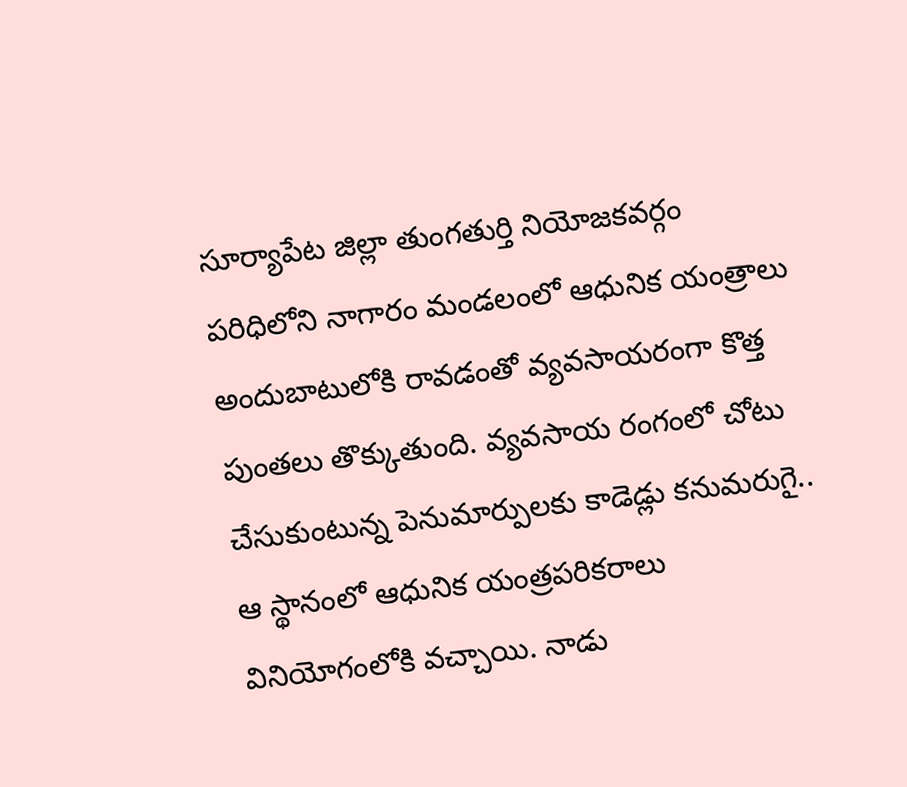సూర్యాపేట జిల్లా తుంగతుర్తి నియోజకవర్గం పరిధిలోని నాగారం మండలంలో ఆధునిక యంత్రాలు అందుబాటులోకి రావడంతో వ్యవసాయరంగా కొత్త పుంతలు తొక్కుతుంది. వ్యవసాయ రంగంలో చోటు చేసుకుంటున్న పెనుమార్పులకు కాడెడ్లు కనుమరుగై.. ఆ స్థానంలో ఆధునిక యంత్రపరికరాలు వినియోగంలోకి వచ్చాయి. నాడు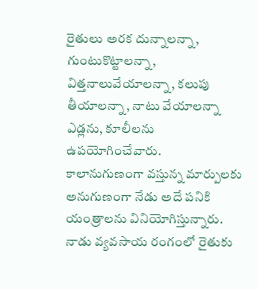రైతులు అరక దున్నాలన్నా, గుంటుకొట్టాలన్నా, విత్తనాలువేయాలన్నా, కలుపు తీయాలన్నా, నాటు వేయాలన్నా ఎడ్లను, కూలీలను ఉపయోగించేవారు.
కాలానుగుణంగా వస్తున్న మార్పులకు అనుగుణంగా నేడు అదే పనికి యంత్రాలను వినియోగిస్తున్నారు. నాడు వ్యవసాయ రంగంలో రైతుకు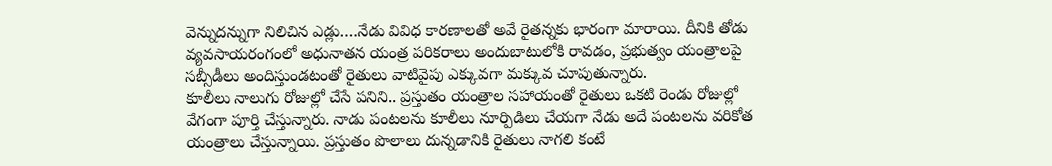వెన్నుదన్నుగా నిలిచిన ఎడ్లు….నేడు వివిధ కారణాలతో అవే రైతన్నకు భారంగా మారాయి. దీనికి తోడు వ్యవసాయరంగంలో అధునాతన యంత్ర పరికరాలు అందుబాటులోకి రావడం, ప్రభుత్వం యంత్రాలపై సబ్సీడీలు అందిస్తుండటంతో రైతులు వాటివైపు ఎక్కువగా మక్కువ చూపుతున్నారు.
కూలీలు నాలుగు రోజుల్లో చేసే పనిని.. ప్రస్తుతం యంత్రాల సహాయంతో రైతులు ఒకటి రెండు రోజుల్లో వేగంగా పూర్తి చేస్తున్నారు. నాడు పంటలను కూలీలు నూర్పిడిలు చేయగా నేడు అదే పంటలను వరికోత యంత్రాలు చేస్తున్నాయి. ప్రస్తుతం పొలాలు దున్నడానికి రైతులు నాగలి కంటే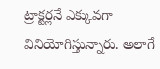ట్రాక్టర్లనే ఎక్కువగా వినియోగిస్తున్నారు. అలాగే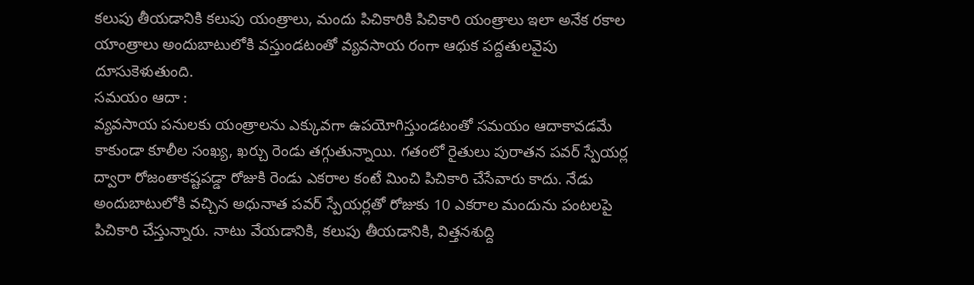కలుపు తీయడానికి కలుపు యంత్రాలు, మందు పిచికారికి పిచికారి యంత్రాలు ఇలా అనేక రకాల యాంత్రాలు అందుబాటులోకి వస్తుండటంతో వ్యవసాయ రంగా ఆధుక పద్దతులవైపు దూసుకెళుతుంది.
సమయం ఆదా :
వ్యవసాయ పనులకు యంత్రాలను ఎక్కువగా ఉపయోగిస్తుండటంతో సమయం ఆదాకావడమే కాకుండా కూలీల సంఖ్య, ఖర్చు రెండు తగ్గుతున్నాయి. గతంలో రైతులు పురాతన పవర్ స్పేయర్ల ద్వారా రోజంతాకష్టపడ్డా రోజుకి రెండు ఎకరాల కంటే మించి పిచికారి చేసేవారు కాదు. నేడు అందుబాటులోకి వచ్చిన అధునాత పవర్ స్పేయర్లతో రోజుకు 10 ఎకరాల మందును పంటలపై పిచికారి చేస్తున్నారు. నాటు వేయడానికి, కలుపు తీయడానికి, విత్తనశుద్ది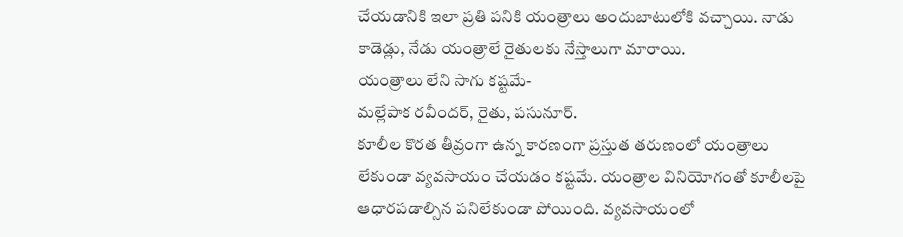చేయడానికి ఇలా ప్రతి పనికి యంత్రాలు అందుబాటులోకి వచ్చాయి. నాడు కాడెడ్లు, నేడు యంత్రాలే రైతులకు నేస్తాలుగా మారాయి.
యంత్రాలు లేని సాగు కష్టమే-
మల్లేపాక రవీందర్, రైతు, పసునూర్.
కూలీల కొరత తీవ్రంగా ఉన్న కారణంగా ప్రస్తుత తరుణంలో యంత్రాలు లేకుండా వ్యవసాయం చేయడం కష్టమే. యంత్రాల వినియోగంతో కూలీలపై ఆధారపడాల్సిన పనిలేకుండా పోయింది. వ్యవసాయంలో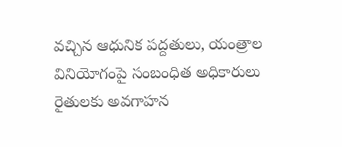వచ్చిన ఆధునిక పద్దతులు, యంత్రాల వినియోగంపై సంబంధిత అధికారులు రైతులకు అవగాహన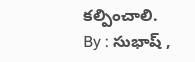కల్పించాలి.
By : సుభాష్ ,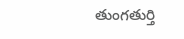తుంగతుర్తి